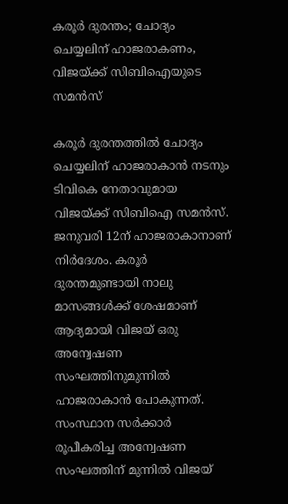കരൂർ ദുരന്തം; ചോദ്യം ചെയ്യലിന് ഹാജരാകണം, വിജയ്ക്ക് സിബിഐയുടെ സമൻസ്

കരൂര്‍ ദുരന്തത്തില്‍ ചോദ്യം ചെയ്യലിന് ഹാജരാകാന്‍ നടനും ടിവികെ നേതാവുമായ വിജയ്ക്ക് സിബിഐ സമന്‍സ്. ജനുവരി 12ന് ഹാജരാകാനാണ് നിര്‍ദേശം. കരൂര്‍ ദുരന്തമുണ്ടായി നാലു മാസങ്ങള്‍ക്ക് ശേഷമാണ് ആദ്യമായി വിജയ് ഒരു അന്വേഷണ സംഘത്തിനുമുന്നില്‍ ഹാജരാകാന്‍ പോകുന്നത്. സംസ്ഥാന സര്‍ക്കാര്‍ രൂപീകരിച്ച അന്വേഷണ സംഘത്തിന് മുന്നില്‍ വിജയ്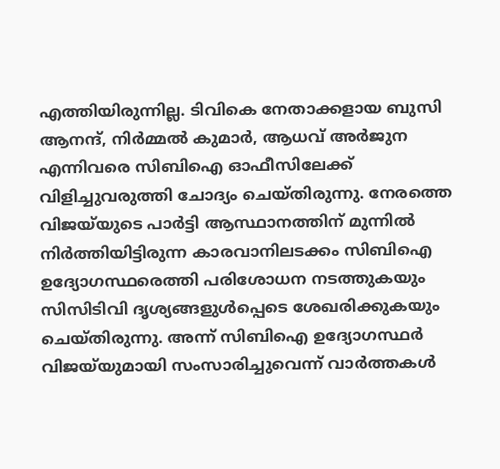എത്തിയിരുന്നില്ല. ടിവികെ നേതാക്കളായ ബുസി ആനന്ദ്, നിര്‍മ്മല്‍ കുമാര്‍, ആധവ് അര്‍ജുന എന്നിവരെ സിബിഐ ഓഫീസിലേക്ക് വിളിച്ചുവരുത്തി ചോദ്യം ചെയ്തിരുന്നു. നേരത്തെ വിജയ്‌യുടെ പാര്‍ട്ടി ആസ്ഥാനത്തിന് മുന്നില്‍ നിര്‍ത്തിയിട്ടിരുന്ന കാരവാനിലടക്കം സിബിഐ ഉദ്യോഗസ്ഥരെത്തി പരിശോധന നടത്തുകയും സിസിടിവി ദൃശ്യങ്ങളുള്‍പ്പെടെ ശേഖരിക്കുകയും ചെയ്തിരുന്നു. അന്ന് സിബിഐ ഉദ്യോഗസ്ഥര്‍ വിജയ്‌യുമായി സംസാരിച്ചുവെന്ന് വാര്‍ത്തകള്‍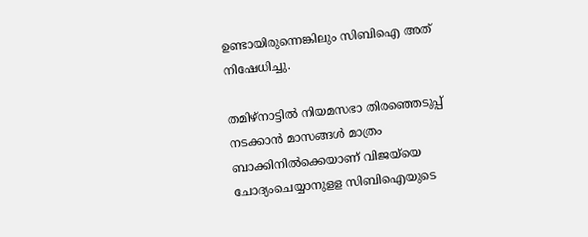ഉണ്ടായിരുന്നെങ്കിലും സിബിഐ അത് നിഷേധിച്ചു.

തമിഴ്‌നാട്ടില്‍ നിയമസഭാ തിരഞ്ഞെടുപ്പ് നടക്കാന്‍ മാസങ്ങള്‍ മാത്രം ബാക്കിനില്‍ക്കെയാണ് വിജയ്‌യെ ചോദ്യംചെയ്യാനുളള സിബിഐയുടെ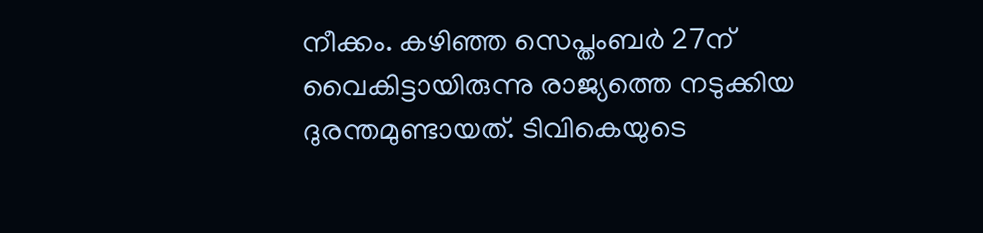നീക്കം. കഴിഞ്ഞ സെപ്തംബര്‍ 27ന് വൈകിട്ടായിരുന്നു രാജ്യത്തെ നടുക്കിയ ദുരന്തമുണ്ടായത്. ടിവികെയുടെ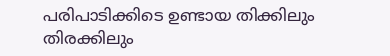പരിപാടിക്കിടെ ഉണ്ടായ തിക്കിലും തിരക്കിലും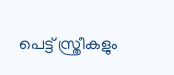പെട്ട് സ്ത്രീകളും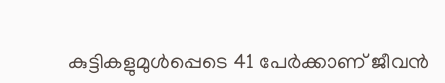കുട്ടികളുമുള്‍പ്പെടെ 41 പേര്‍ക്കാണ് ജീവന്‍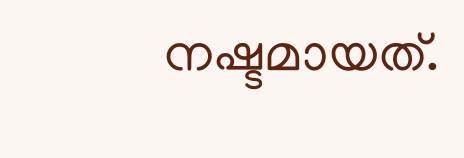നഷ്ടമായത്.